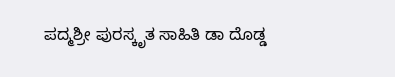ಪದ್ಮಶ್ರೀ ಪುರಸ್ಕೃತ ಸಾಹಿತಿ ಡಾ ದೊಡ್ಡ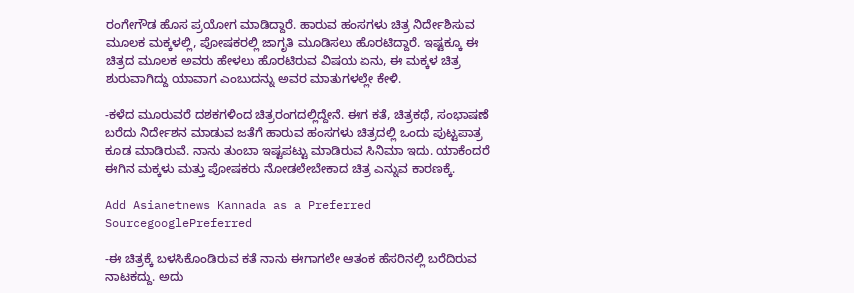ರಂಗೇಗೌಡ ಹೊಸ ಪ್ರಯೋಗ ಮಾಡಿದ್ದಾರೆ. ಹಾರುವ ಹಂಸಗಳು ಚಿತ್ರ ನಿರ್ದೇಶಿಸುವ ಮೂಲಕ ಮಕ್ಕಳಲ್ಲಿ, ಪೋಷಕರಲ್ಲಿ ಜಾಗೃತಿ ಮೂಡಿಸಲು ಹೊರಟಿದ್ದಾರೆ. ಇಷ್ಟಕ್ಕೂ ಈ ಚಿತ್ರದ ಮೂಲಕ ಅವರು ಹೇಳಲು ಹೊರಟಿರುವ ವಿಷಯ ಏನು, ಈ ಮಕ್ಕಳ ಚಿತ್ರ ಶುರುವಾಗಿದ್ದು ಯಾವಾಗ ಎಂಬುದನ್ನು ಅವರ ಮಾತುಗಳಲ್ಲೇ ಕೇಳಿ.

-ಕಳೆದ ಮೂರುವರೆ ದಶಕಗಳಿಂದ ಚಿತ್ರರಂಗದಲ್ಲಿದ್ದೇನೆ. ಈಗ ಕತೆ, ಚಿತ್ರಕಥೆ, ಸಂಭಾಷಣೆ ಬರೆದು ನಿರ್ದೇಶನ ಮಾಡುವ ಜತೆಗೆ ಹಾರುವ ಹಂಸಗಳು ಚಿತ್ರದಲ್ಲಿ ಒಂದು ಪುಟ್ಟಪಾತ್ರ ಕೂಡ ಮಾಡಿರುವೆ. ನಾನು ತುಂಬಾ ಇಷ್ಟಪಟ್ಟು ಮಾಡಿರುವ ಸಿನಿಮಾ ಇದು. ಯಾಕೆಂದರೆ ಈಗಿನ ಮಕ್ಕಳು ಮತ್ತು ಪೋಷಕರು ನೋಡಲೇಬೇಕಾದ ಚಿತ್ರ ಎನ್ನುವ ಕಾರಣಕ್ಕೆ.

Add Asianetnews Kannada as a Preferred SourcegooglePreferred

-ಈ ಚಿತ್ರಕ್ಕೆ ಬಳಸಿಕೊಂಡಿರುವ ಕತೆ ನಾನು ಈಗಾಗಲೇ ಆತಂಕ ಹೆಸರಿನಲ್ಲಿ ಬರೆದಿರುವ ನಾಟಕದ್ದು. ಅದು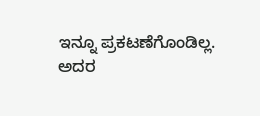ಇನ್ನೂ ಪ್ರಕಟಣೆಗೊಂಡಿಲ್ಲ. ಅದರ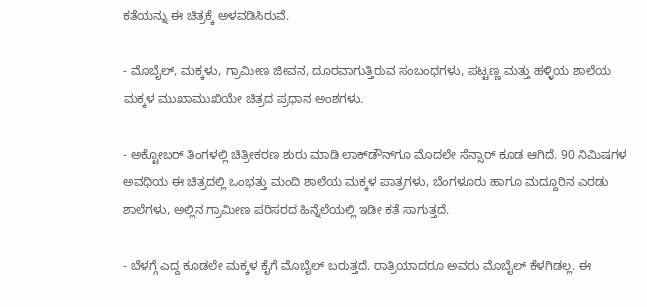ಕತೆಯನ್ನು ಈ ಚಿತ್ರಕ್ಕೆ ಅಳವಡಿಸಿರುವೆ.

- ಮೊಬೈಲ್‌, ಮಕ್ಕಳು, ಗ್ರಾಮೀಣ ಜೀವನ, ದೂರವಾಗುತ್ತಿರುವ ಸಂಬಂಧಗಳು, ಪಟ್ಟಣ್ಣ ಮತ್ತು ಹಳ್ಳಿಯ ಶಾಲೆಯ ಮಕ್ಕಳ ಮುಖಾಮುಖಿಯೇ ಚಿತ್ರದ ಪ್ರಧಾನ ಅಂಶಗಳು.

- ಅಕ್ಟೋಬರ್‌ ತಿಂಗಳಲ್ಲಿ ಚಿತ್ರೀಕರಣ ಶುರು ಮಾಡಿ ಲಾಕ್‌ಡೌನ್‌ಗೂ ಮೊದಲೇ ಸೆನ್ಸಾರ್‌ ಕೂಡ ಆಗಿದೆ. 90 ನಿಮಿಷಗಳ ಅವಧಿಯ ಈ ಚಿತ್ರದಲ್ಲಿ ಒಂಭತ್ತು ಮಂದಿ ಶಾಲೆಯ ಮಕ್ಕಳ ಪಾತ್ರಗಳು, ಬೆಂಗಳೂರು ಹಾಗೂ ಮದ್ದೂರಿನ ಎರಡು ಶಾಲೆಗಳು, ಅಲ್ಲಿನ ಗ್ರಾಮೀಣ ಪರಿಸರದ ಹಿನ್ನೆಲೆಯಲ್ಲಿ ಇಡೀ ಕತೆ ಸಾಗುತ್ತದೆ.

- ಬೆಳಗ್ಗೆ ಎದ್ದ ಕೂಡಲೇ ಮಕ್ಕಳ ಕೈಗೆ ಮೊಬೈಲ್‌ ಬರುತ್ತದೆ. ರಾತ್ರಿಯಾದರೂ ಅವರು ಮೊಬೈಲ್‌ ಕೆಳಗಿಡಲ್ಲ. ಈ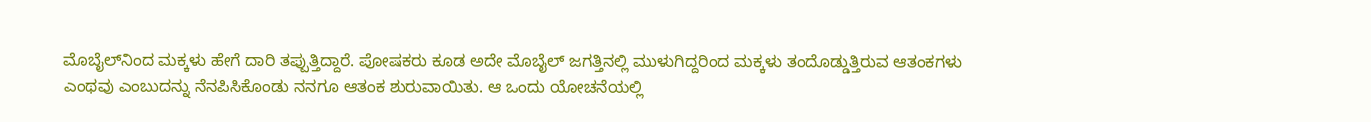ಮೊಬೈಲ್‌ನಿಂದ ಮಕ್ಕಳು ಹೇಗೆ ದಾರಿ ತಪ್ಪುತ್ತಿದ್ದಾರೆ. ಪೋಷಕರು ಕೂಡ ಅದೇ ಮೊಬೈಲ್‌ ಜಗತ್ತಿನಲ್ಲಿ ಮುಳುಗಿದ್ದರಿಂದ ಮಕ್ಕಳು ತಂದೊಡ್ಡುತ್ತಿರುವ ಆತಂಕಗಳು ಎಂಥವು ಎಂಬುದನ್ನು ನೆನಪಿಸಿಕೊಂಡು ನನಗೂ ಆತಂಕ ಶುರುವಾಯಿತು. ಆ ಒಂದು ಯೋಚನೆಯಲ್ಲಿ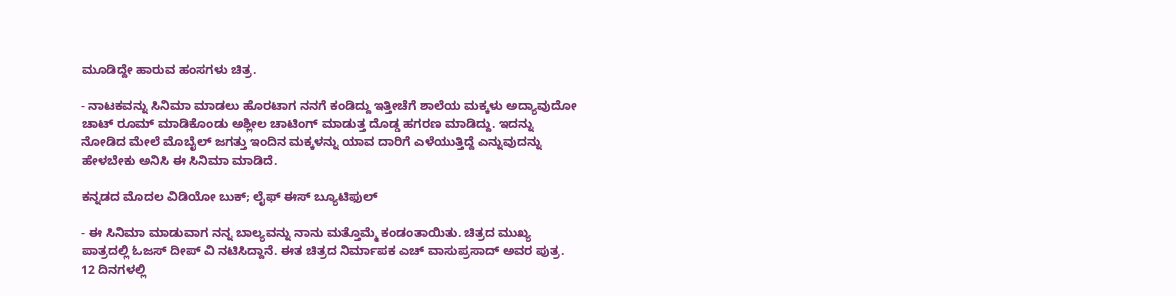ಮೂಡಿದ್ದೇ ಹಾರುವ ಹಂಸಗಳು ಚಿತ್ರ.

- ನಾಟಕವನ್ನು ಸಿನಿಮಾ ಮಾಡಲು ಹೊರಟಾಗ ನನಗೆ ಕಂಡಿದ್ದು ಇತ್ತೀಚೆಗೆ ಶಾಲೆಯ ಮಕ್ಕಳು ಅದ್ಯಾವುದೋ ಚಾಟ್‌ ರೂಮ್‌ ಮಾಡಿಕೊಂಡು ಅಶ್ಲೀಲ ಚಾಟಿಂಗ್‌ ಮಾಡುತ್ತ ದೊಡ್ಡ ಹಗರಣ ಮಾಡಿದ್ದು. ಇದನ್ನು ನೋಡಿದ ಮೇಲೆ ಮೊಬೈಲ್‌ ಜಗತ್ತು ಇಂದಿನ ಮಕ್ಕಳನ್ನು ಯಾವ ದಾರಿಗೆ ಎಳೆಯುತ್ತಿದ್ದೆ ಎನ್ನುವುದನ್ನು ಹೇಳಬೇಕು ಅನಿಸಿ ಈ ಸಿನಿಮಾ ಮಾಡಿದೆ.

ಕನ್ನಡದ ಮೊದಲ ವಿಡಿಯೋ ಬುಕ್; ಲೈಫ್‌ ಈಸ್‌ ಬ್ಯೂಟಿಫುಲ್‌

- ಈ ಸಿನಿಮಾ ಮಾಡುವಾಗ ನನ್ನ ಬಾಲ್ಯವನ್ನು ನಾನು ಮತ್ತೊಮ್ಮೆ ಕಂಡಂತಾಯಿತು. ಚಿತ್ರದ ಮುಖ್ಯ ಪಾತ್ರದಲ್ಲಿ ಓಜಸ್‌ ದೀಪ್‌ ವಿ ನಟಿಸಿದ್ದಾನೆ. ಈತ ಚಿತ್ರದ ನಿರ್ಮಾಪಕ ಎಚ್‌ ವಾಸುಪ್ರಸಾದ್‌ ಅವರ ಪುತ್ರ. 12 ದಿನಗಳಲ್ಲಿ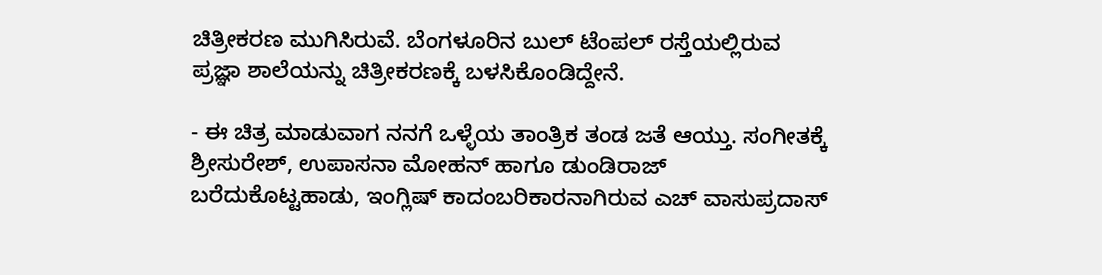ಚಿತ್ರೀಕರಣ ಮುಗಿಸಿರುವೆ. ಬೆಂಗಳೂರಿನ ಬುಲ್‌ ಟೆಂಪಲ್‌ ರಸ್ತೆಯಲ್ಲಿರುವ ಪ್ರಜ್ಞಾ ಶಾಲೆಯನ್ನು ಚಿತ್ರೀಕರಣಕ್ಕೆ ಬಳಸಿಕೊಂಡಿದ್ದೇನೆ.

- ಈ ಚಿತ್ರ ಮಾಡುವಾಗ ನನಗೆ ಒಳ್ಳೆಯ ತಾಂತ್ರಿಕ ತಂಡ ಜತೆ ಆಯ್ತು. ಸಂಗೀತಕ್ಕೆ ಶ್ರೀಸುರೇಶ್‌, ಉಪಾಸನಾ ಮೋಹನ್‌ ಹಾಗೂ ಡುಂಡಿರಾಜ್‌ ಬರೆದುಕೊಟ್ಟಹಾಡು, ಇಂಗ್ಲಿಷ್‌ ಕಾದಂಬರಿಕಾರನಾಗಿರುವ ಎಚ್‌ ವಾಸುಪ್ರದಾಸ್‌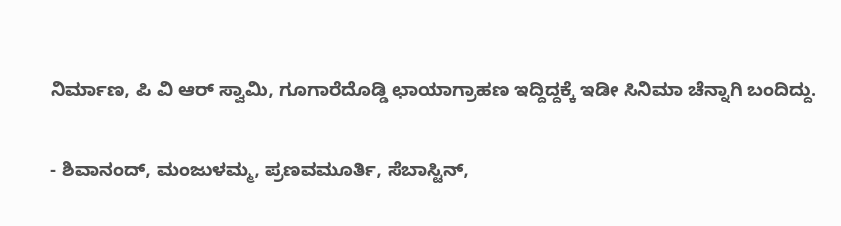ನಿರ್ಮಾಣ, ಪಿ ವಿ ಆರ್‌ ಸ್ವಾಮಿ, ಗೂಗಾರೆದೊಡ್ಡಿ ಛಾಯಾಗ್ರಾಹಣ ಇದ್ದಿದ್ದಕ್ಕೆ ಇಡೀ ಸಿನಿಮಾ ಚೆನ್ನಾಗಿ ಬಂದಿದ್ದು.

- ಶಿವಾನಂದ್‌, ಮಂಜುಳಮ್ಮ, ಪ್ರಣವಮೂರ್ತಿ, ಸೆಬಾಸ್ಟಿನ್‌,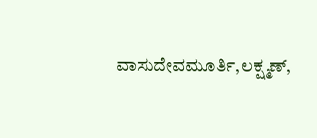ವಾಸುದೇವಮೂರ್ತಿ,ಲಕ್ಷ್ಮಣ್‌,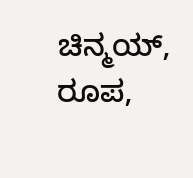ಚಿನ್ಮಯ್‌, ರೂಪ,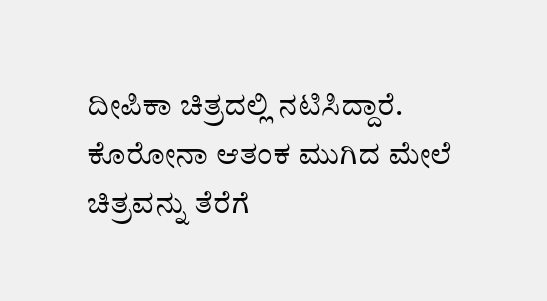ದೀಪಿಕಾ ಚಿತ್ರದಲ್ಲಿ ನಟಿಸಿದ್ದಾರೆ. ಕೊರೋನಾ ಆತಂಕ ಮುಗಿದ ಮೇಲೆ ಚಿತ್ರವನ್ನು ತೆರೆಗೆ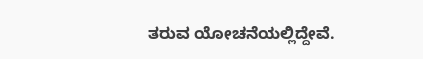ತರುವ ಯೋಚನೆಯಲ್ಲಿದ್ದೇವೆ.